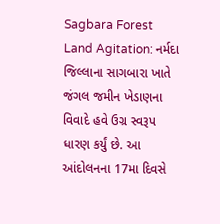Sagbara Forest Land Agitation: નર્મદા જિલ્લાના સાગબારા ખાતે જંગલ જમીન ખેડાણના વિવાદે હવે ઉગ્ર સ્વરૂપ ધારણ કર્યું છે. આ આંદોલનના 17મા દિવસે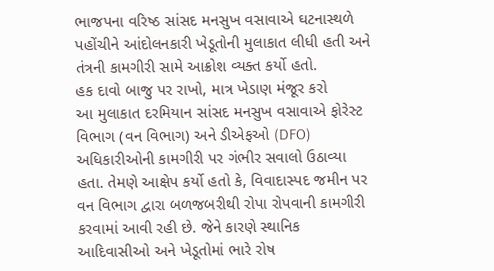ભાજપના વરિષ્ઠ સાંસદ મનસુખ વસાવાએ ઘટનાસ્થળે પહોંચીને આંદોલનકારી ખેડૂતોની મુલાકાત લીધી હતી અને તંત્રની કામગીરી સામે આક્રોશ વ્યક્ત કર્યો હતો.
હક દાવો બાજુ પર રાખો, માત્ર ખેડાણ મંજૂર કરો
આ મુલાકાત દરમિયાન સાંસદ મનસુખ વસાવાએ ફોરેસ્ટ વિભાગ (વન વિભાગ) અને ડીએફઓ (DFO) અધિકારીઓની કામગીરી પર ગંભીર સવાલો ઉઠાવ્યા હતા. તેમણે આક્ષેપ કર્યો હતો કે, વિવાદાસ્પદ જમીન પર વન વિભાગ દ્વારા બળજબરીથી રોપા રોપવાની કામગીરી કરવામાં આવી રહી છે. જેને કારણે સ્થાનિક આદિવાસીઓ અને ખેડૂતોમાં ભારે રોષ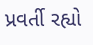પ્રવર્તી રહ્યો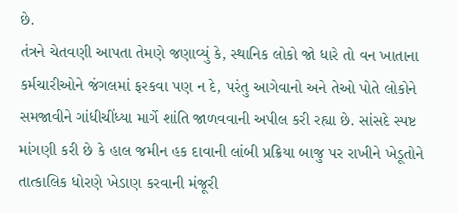છે.
તંત્રને ચેતવણી આપતા તેમણે જણાવ્યું કે, સ્થાનિક લોકો જો ધારે તો વન ખાતાના કર્મચારીઓને જંગલમાં ફરકવા પણ ન દે, પરંતુ આગેવાનો અને તેઓ પોતે લોકોને સમજાવીને ગાંધીચીંધ્યા માર્ગે શાંતિ જાળવવાની અપીલ કરી રહ્યા છે. સાંસદે સ્પષ્ટ માંગણી કરી છે કે હાલ જમીન હક દાવાની લાંબી પ્રક્રિયા બાજુ પર રાખીને ખેડૂતોને તાત્કાલિક ધોરણે ખેડાણ કરવાની મંજૂરી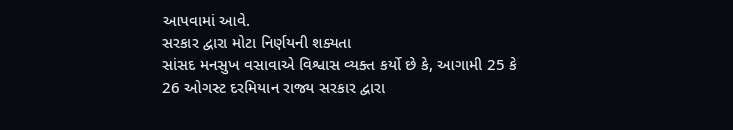આપવામાં આવે.
સરકાર દ્વારા મોટા નિર્ણયની શક્યતા
સાંસદ મનસુખ વસાવાએ વિશ્વાસ વ્યક્ત કર્યો છે કે, આગામી 25 કે 26 ઓગસ્ટ દરમિયાન રાજ્ય સરકાર દ્વારા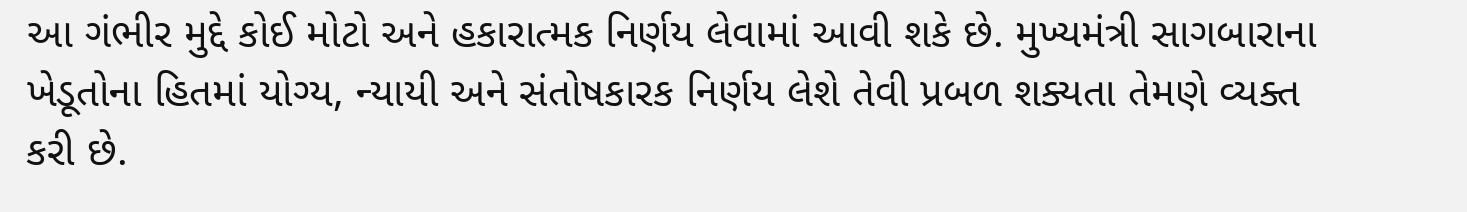આ ગંભીર મુદ્દે કોઈ મોટો અને હકારાત્મક નિર્ણય લેવામાં આવી શકે છે. મુખ્યમંત્રી સાગબારાના ખેડૂતોના હિતમાં યોગ્ય, ન્યાયી અને સંતોષકારક નિર્ણય લેશે તેવી પ્રબળ શક્યતા તેમણે વ્યક્ત કરી છે.